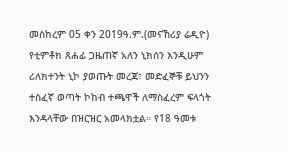መስከረም 05 ቀን 2019ዓ.ም.(መናኸሪያ ሬዲዮ) የቲምቶክ ጸሐፊ ጋዜጠኛ አለን ኒክሰን እንዲሁም ሪለክተንት ኒኮ ያወጡት መረጃ፣ መድፈኞቹ ይህንን ተስፈኛ ወጣት ኮከብ ተጫዋች ለማስፈረም ፍላጎት እንዳላቸው በዝርዝር አመላክቷል። የ18 ዓመቱ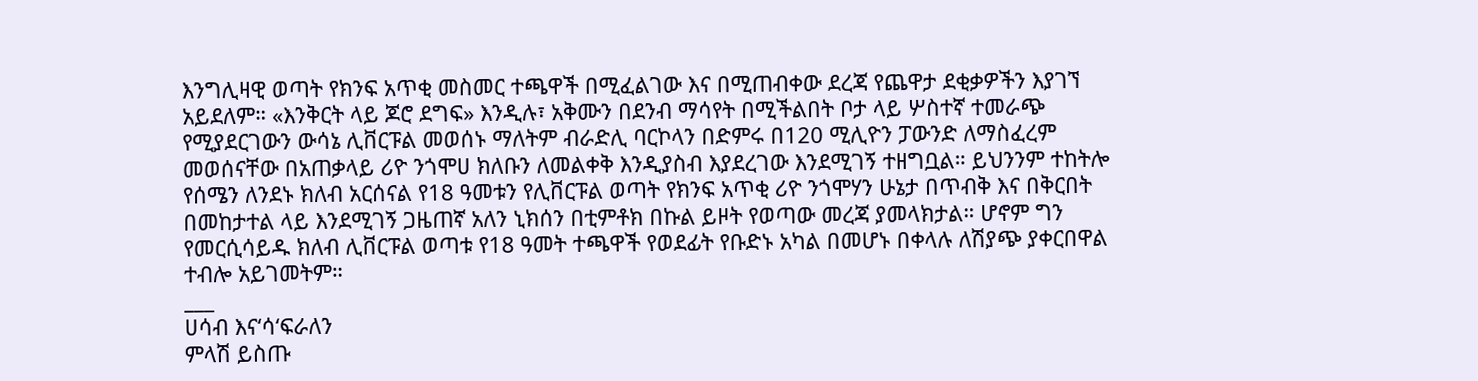እንግሊዛዊ ወጣት የክንፍ አጥቂ መስመር ተጫዋች በሚፈልገው እና በሚጠብቀው ደረጃ የጨዋታ ደቂቃዎችን እያገኘ አይደለም። «እንቅርት ላይ ጆሮ ደግፍ» እንዲሉ፣ አቅሙን በደንብ ማሳየት በሚችልበት ቦታ ላይ ሦስተኛ ተመራጭ የሚያደርገውን ውሳኔ ሊቨርፑል መወሰኑ ማለትም ብራድሊ ባርኮላን በድምሩ በ120 ሚሊዮን ፓውንድ ለማስፈረም መወሰናቸው በአጠቃላይ ሪዮ ንጎሞሀ ክለቡን ለመልቀቅ እንዲያስብ እያደረገው እንደሚገኝ ተዘግቧል። ይህንንም ተከትሎ የሰሜን ለንደኑ ክለብ አርሰናል የ18 ዓመቱን የሊቨርፑል ወጣት የክንፍ አጥቂ ሪዮ ንጎሞሃን ሁኔታ በጥብቅ እና በቅርበት በመከታተል ላይ እንደሚገኝ ጋዜጠኛ አለን ኒክሰን በቲምቶክ በኩል ይዞት የወጣው መረጃ ያመላክታል። ሆኖም ግን የመርሲሳይዱ ክለብ ሊቨርፑል ወጣቱ የ18 ዓመት ተጫዋች የወደፊት የቡድኑ አካል በመሆኑ በቀላሉ ለሽያጭ ያቀርበዋል ተብሎ አይገመትም።
___
ሀሳብ እና‘ሳ‘ፍራለን
ምላሽ ይስጡ